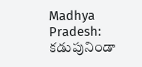Madhya Pradesh: కడుపునిండా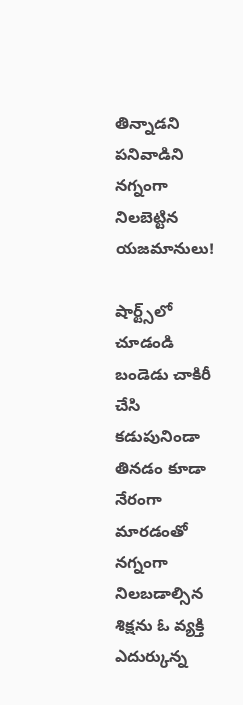తిన్నాడని పనివాడిని నగ్నంగా నిలబెట్టిన యజమానులు!

షార్ట్స్‌లో చూడండి
బండెడు చాకిరీ చేసి కడుపునిండా తినడం కూడా నేరంగా మారడంతో నగ్నంగా నిలబడాల్సిన శిక్షను ఓ వ్యక్తి ఎదుర్కున్న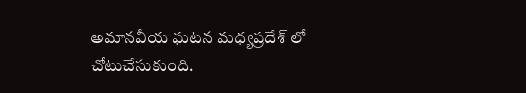అమానవీయ ఘటన మధ్యప్రదేశ్ లో చోటుచేసుకుంది.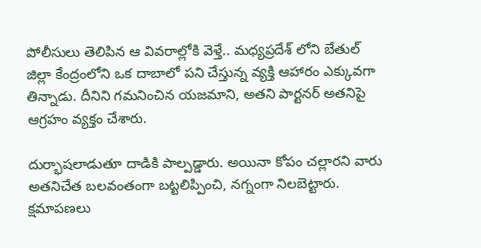పోలీసులు తెలిపిన ఆ వివరాల్లోకి వెళ్తే.. మధ్యప్రదేశ్ లోని బేతుల్ జిల్లా కేంద్రంలోని ఒక దాబాలో పని చేస్తున్న వ్యక్తి ఆహారం ఎక్కువగా తిన్నాడు. దీనిని గమనించిన యజమాని, అతని పార్టనర్ అతనిపై ఆగ్రహం వ్యక్తం చేశారు.

దుర్భాషలాడుతూ దాడికి పాల్పడ్డారు. అయినా కోపం చల్లారని వారు అతనిచేత బలవంతంగా బట్టలిప్పించి, నగ్నంగా నిలబెట్టారు. క్షమాపణలు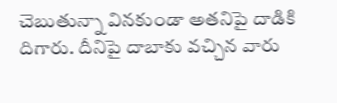చెబుతున్నా వినకుండా అతనిపై దాడికి దిగారు. దీనిపై దాబాకు వచ్చిన వారు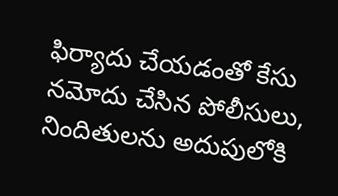ఫిర్యాదు చేయడంతో కేసు నమోదు చేసిన పోలీసులు, నిందితులను అదుపులోకి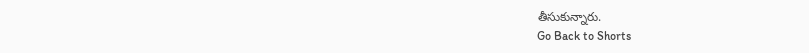తీసుకున్నారు.
Go Back to Shorts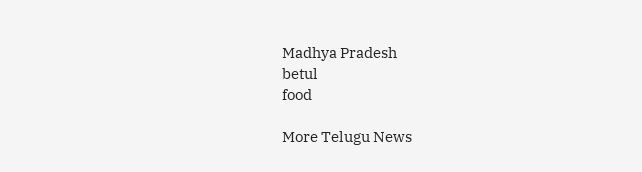Madhya Pradesh
betul
food

More Telugu News